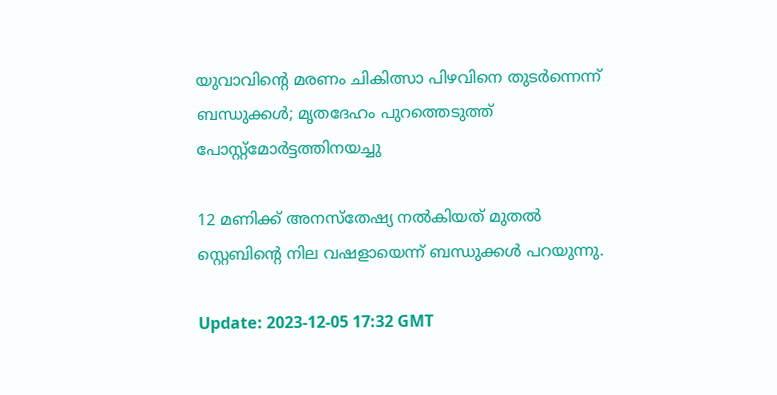യുവാവിന്റെ മരണം ചികിത്സാ പിഴവിനെ തുടർന്നെന്ന് ബന്ധുക്കൾ; മൃതദേഹം പുറത്തെടുത്ത് പോസ്റ്റ്മോർട്ടത്തിനയച്ചു

12 മണിക്ക് അനസ്തേഷ്യ നൽകിയത് മുതൽ സ്റ്റെബിന്റെ നില വഷളായെന്ന് ബന്ധുക്കൾ പറയുന്നു.

Update: 2023-12-05 17:32 GMT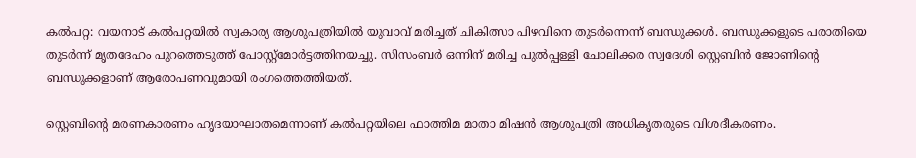കൽപറ്റ: വയനാട് കൽപറ്റയിൽ സ്വകാര്യ ആശുപത്രിയിൽ യുവാവ് മരിച്ചത് ചികിത്സാ പിഴവിനെ തുടർന്നെന്ന് ബന്ധുക്കൾ. ബന്ധുക്കളുടെ പരാതിയെ തുടർന്ന് മൃതദേഹം പുറത്തെടുത്ത് പോസ്റ്റ്മോർട്ടത്തിനയച്ചു. സിസംബർ ഒന്നിന് മരിച്ച പുൽപ്പള്ളി ചോലിക്കര സ്വദേശി സ്റ്റെബിൻ ജോണിന്റെ ബന്ധുക്കളാണ് ആരോപണവുമായി രംഗത്തെത്തിയത്.

സ്റ്റെബിന്റെ മരണകാരണം ഹൃദയാഘാതമെന്നാണ് കൽപറ്റയിലെ ഫാത്തിമ മാതാ മിഷൻ ആശുപത്രി അധികൃതരുടെ വിശദീകരണം.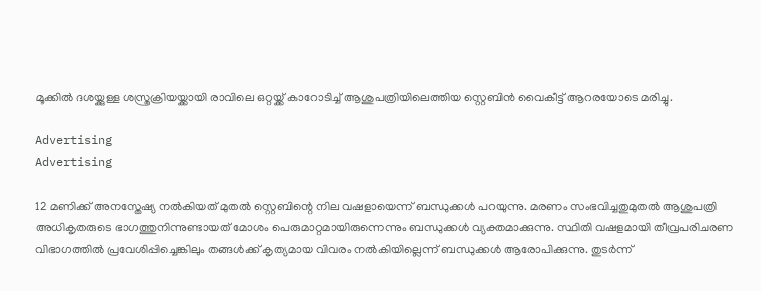മൂക്കിൽ ദശയ്ക്കുള്ള ശസ്ത്രക്രിയയ്ക്കായി രാവിലെ ഒറ്റയ്ക്ക് കാറോടിച്ച് ആശുപത്രിയിലെത്തിയ സ്റ്റെബിൻ വൈകീട്ട് ആറരയോടെ മരിച്ചു.

Advertising
Advertising

12 മണിക്ക് അനസ്തേഷ്യ നൽകിയത് മുതൽ സ്റ്റെബിന്റെ നില വഷളായെന്ന് ബന്ധുക്കൾ പറയുന്നു. മരണം സംഭവിച്ചതുമുതൽ ആശുപത്രി അധികൃതരുടെ ഭാഗത്തുനിന്നുണ്ടായത് മോശം പെരുമാറ്റമായിരുന്നെന്നും ബന്ധുക്കൾ വ്യക്തമാക്കുന്നു. സ്ഥിതി വഷളമായി തീവ്രപരിചരണ വിഭാഗത്തിൽ പ്രവേശിപ്പിച്ചെങ്കിലും തങ്ങൾക്ക് കൃത്യമായ വിവരം നൽകിയില്ലെന്ന് ബന്ധുക്കൾ ആരോപിക്കുന്നു. തുടർന്ന്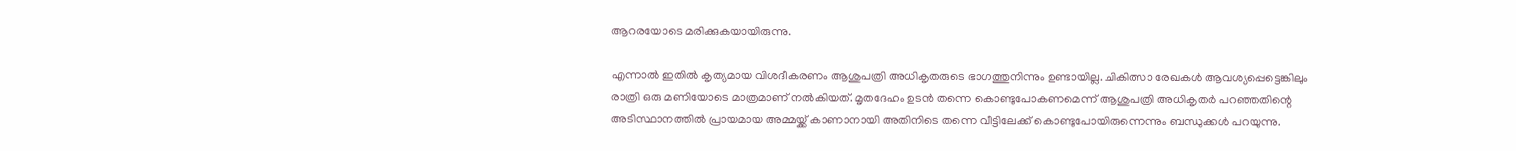ആറരയോടെ മരിക്കുകയായിരുന്നു.

എന്നാൽ ഇതിൽ കൃത്യമായ വിശദീകരണം ആശുപത്രി അധികൃതരുടെ ഭാഗത്തുനിന്നും ഉണ്ടായില്ല. ചികിത്സാ രേഖകൾ ആവശ്യപ്പെട്ടെങ്കിലും രാത്രി ഒരു മണിയോടെ മാത്രമാണ് നൽകിയത്. മൃതദേഹം ഉടൻ തന്നെ കൊണ്ടുപോകണമെന്ന് ആശുപത്രി അധികൃതർ പറഞ്ഞതിന്റെ അടിസ്ഥാനത്തിൽ പ്രായമായ അമ്മയ്ക്ക് കാണാനായി അതിനിടെ തന്നെ വീട്ടിലേക്ക് കൊണ്ടുപോയിരുന്നെന്നും ബന്ധുക്കൾ പറയുന്നു.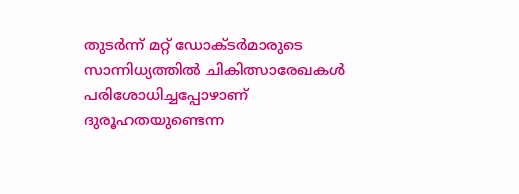തുടർന്ന് മറ്റ് ഡോക്ടർമാരുടെ സാന്നിധ്യത്തിൽ ചികിത്സാരേഖകൾ പരിശോധിച്ചപ്പോഴാണ് ദുരൂഹതയുണ്ടെന്ന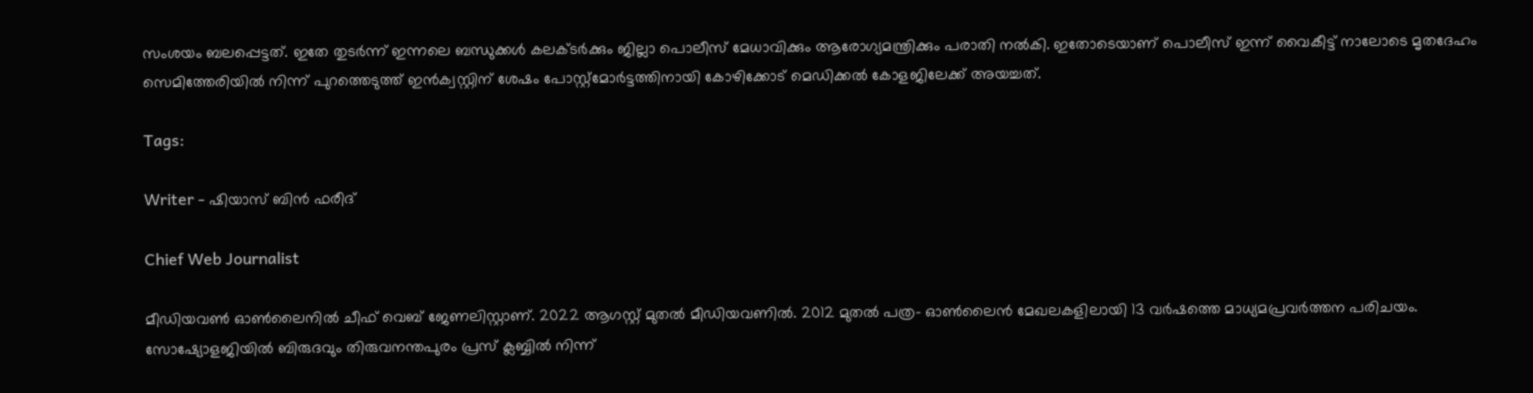സംശയം ബലപ്പെട്ടത്. ഇതേ തുടർന്ന് ഇന്നലെ ബന്ധുക്കൾ കലക്ടർക്കും ജില്ലാ പൊലീസ് മേധാവിക്കും ആരോഗ്യമന്ത്രിക്കും പരാതി നൽകി. ഇതോടെയാണ് പൊലീസ് ഇന്ന് വൈകീട്ട് നാലോടെ മൃതദേഹം സെമിത്തേരിയിൽ നിന്ന് പുറത്തെടുത്ത് ഇൻക്വസ്റ്റിന് ശേഷം പോസ്റ്റ്മോർട്ടത്തിനായി കോഴിക്കോട് മെഡിക്കൽ കോളജിലേക്ക് അയച്ചത്.

Tags:

Writer - ഷിയാസ് ബിന്‍ ഫരീദ്

Chief Web Journalist

മീഡിയവണ്‍ ഓണ്‍ലൈനില്‍ ചീഫ് വെബ് ജേണലിസ്റ്റാണ്. 2022 ആഗസ്റ്റ് മുതല്‍ മീഡിയവണില്‍. 2012 മുതല്‍ പത്ര- ഓണ്‍ലൈന്‍ മേഖലകളിലായി 13 വര്‍ഷത്തെ മാധ്യമപ്രവര്‍ത്തന പരിചയം. സോഷ്യോളജിയില്‍ ബിരുദവും തിരുവനന്തപുരം പ്രസ് ക്ലബ്ബില്‍ നിന്ന്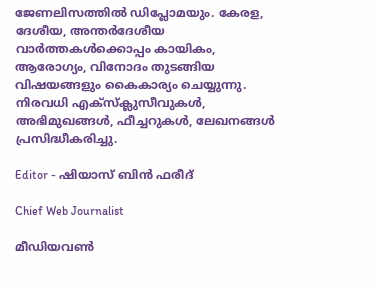ജേണലിസത്തില്‍ ഡിപ്ലോമയും. കേരള, ദേശീയ, അന്തര്‍ദേശീയ വാര്‍ത്തകള്‍ക്കൊപ്പം കായികം, ആരോഗ്യം, വിനോദം തുടങ്ങിയ വിഷയങ്ങളും കൈകാര്യം ചെയ്യുന്നു. നിരവധി എക്സ്ക്ലുസീവുകള്‍, അഭിമുഖങ്ങള്‍, ഫീച്ചറുകള്‍, ലേഖനങ്ങള്‍ പ്രസിദ്ധീകരിച്ചു.

Editor - ഷിയാസ് ബിന്‍ ഫരീദ്

Chief Web Journalist

മീഡിയവണ്‍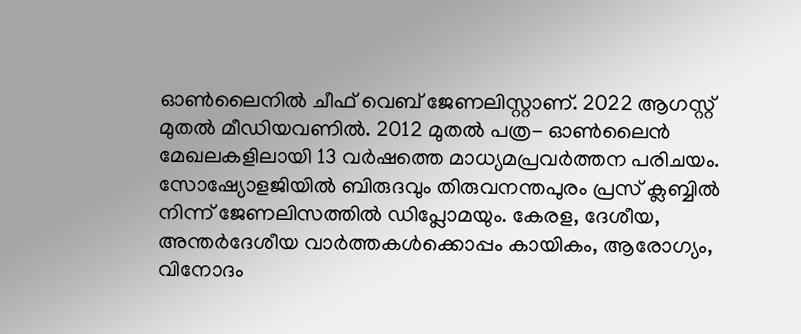ഓണ്‍ലൈനില്‍ ചീഫ് വെബ് ജേണലിസ്റ്റാണ്. 2022 ആഗസ്റ്റ് മുതല്‍ മീഡിയവണില്‍. 2012 മുതല്‍ പത്ര- ഓണ്‍ലൈന്‍ മേഖലകളിലായി 13 വര്‍ഷത്തെ മാധ്യമപ്രവര്‍ത്തന പരിചയം. സോഷ്യോളജിയില്‍ ബിരുദവും തിരുവനന്തപുരം പ്രസ് ക്ലബ്ബില്‍ നിന്ന് ജേണലിസത്തില്‍ ഡിപ്ലോമയും. കേരള, ദേശീയ, അന്തര്‍ദേശീയ വാര്‍ത്തകള്‍ക്കൊപ്പം കായികം, ആരോഗ്യം, വിനോദം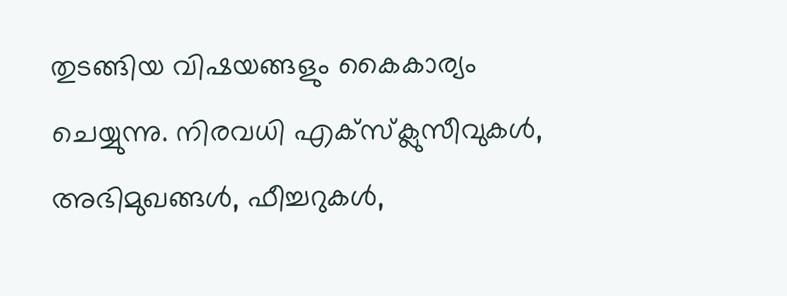തുടങ്ങിയ വിഷയങ്ങളും കൈകാര്യം ചെയ്യുന്നു. നിരവധി എക്സ്ക്ലുസീവുകള്‍, അഭിമുഖങ്ങള്‍, ഫീച്ചറുകള്‍,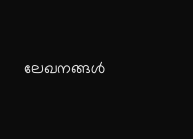ലേഖനങ്ങള്‍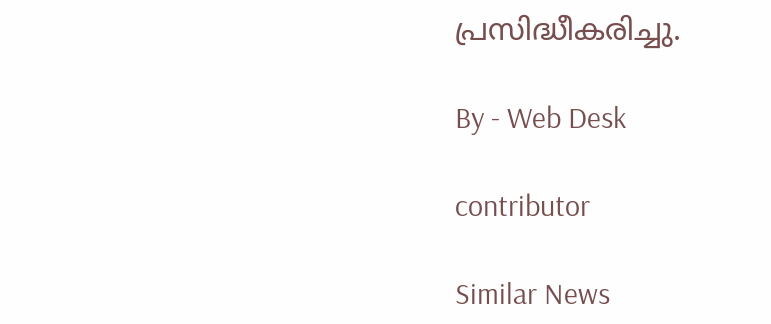പ്രസിദ്ധീകരിച്ചു.

By - Web Desk

contributor

Similar News